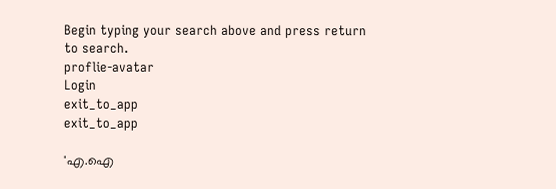Begin typing your search above and press return to search.
proflie-avatar
Login
exit_to_app
exit_to_app

'എ.ഐ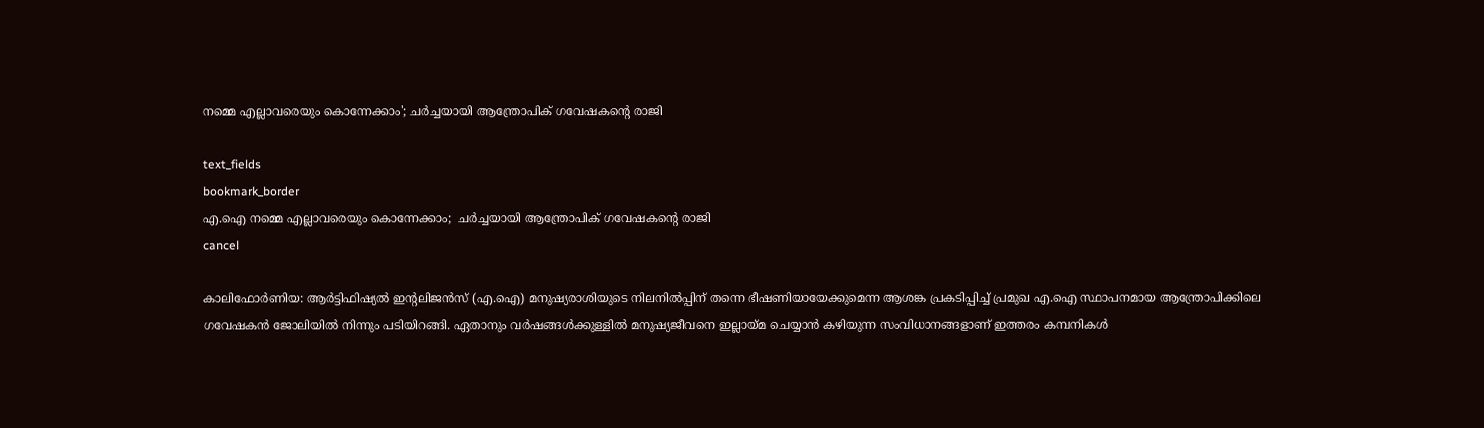നമ്മെ എല്ലാവരെയും കൊന്നേക്കാം'; ചർച്ചയായി ആന്ത്രോപിക് ഗവേഷകന്റെ രാജി

text_fields
bookmark_border
എ.ഐ നമ്മെ എല്ലാവരെയും കൊന്നേക്കാം;  ചർച്ചയായി ആന്ത്രോപിക് ഗവേഷകന്റെ രാജി
cancel

കാലിഫോർണിയ: ആർട്ടിഫിഷ്യൽ ഇന്റലിജൻസ് (എ.ഐ) മനുഷ്യരാശിയുടെ നിലനിൽപ്പിന് തന്നെ ഭീഷണിയായേക്കുമെന്ന ആശങ്ക പ്രകടിപ്പിച്ച് പ്രമുഖ എ.ഐ സ്ഥാപനമായ ആന്ത്രോപിക്കിലെ ഗവേഷകൻ ജോലിയിൽ നിന്നും പടിയിറങ്ങി. ഏതാനും വർഷങ്ങൾക്കുള്ളിൽ മനുഷ്യജീവനെ ഇല്ലായ്മ ചെയ്യാൻ കഴിയുന്ന സംവിധാനങ്ങളാണ് ഇത്തരം കമ്പനികൾ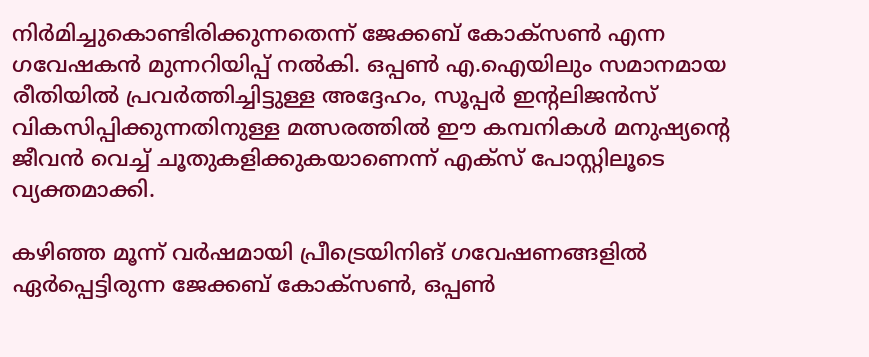നിർമിച്ചുകൊണ്ടിരിക്കുന്നതെന്ന് ജേക്കബ് കോക്സൺ എന്ന ഗവേഷകൻ മുന്നറിയിപ്പ് നൽകി. ഒപ്പൺ എ.ഐയിലും സമാനമായ രീതിയിൽ പ്രവർത്തിച്ചിട്ടുള്ള അദ്ദേഹം, സൂപ്പർ ഇന്റലിജൻസ് വികസിപ്പിക്കുന്നതിനുള്ള മത്സരത്തിൽ ഈ കമ്പനികൾ മനുഷ്യന്റെ ജീവൻ വെച്ച് ചൂതുകളിക്കുകയാണെന്ന് എക്സ് പോസ്റ്റിലൂടെ വ്യക്തമാക്കി.

കഴിഞ്ഞ മൂന്ന് വർഷമായി പ്രീട്രെയിനിങ് ഗവേഷണങ്ങളിൽ ഏർപ്പെട്ടിരുന്ന ജേക്കബ് കോക്സൺ, ഒപ്പൺ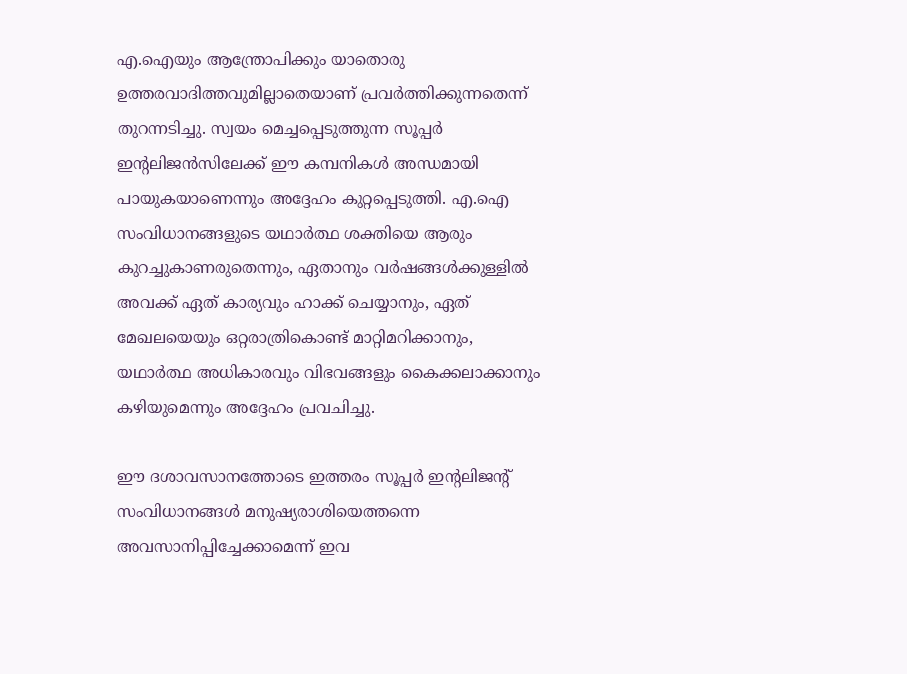എ.ഐയും ആന്ത്രോപിക്കും യാതൊരു ഉത്തരവാദിത്തവുമില്ലാതെയാണ് പ്രവർത്തിക്കുന്നതെന്ന് തുറന്നടിച്ചു. സ്വയം മെച്ചപ്പെടുത്തുന്ന സൂപ്പർ ഇന്റലിജൻസിലേക്ക് ഈ കമ്പനികൾ അന്ധമായി പായുകയാണെന്നും അദ്ദേഹം കുറ്റപ്പെടുത്തി. എ.ഐ സംവിധാനങ്ങളുടെ യഥാർത്ഥ ശക്തിയെ ആരും കുറച്ചുകാണരുതെന്നും, ഏതാനും വർഷങ്ങൾക്കുള്ളിൽ അവക്ക് ഏത് കാര്യവും ഹാക്ക് ചെയ്യാനും, ഏത് മേഖലയെയും ഒറ്റരാത്രികൊണ്ട് മാറ്റിമറിക്കാനും, യഥാർത്ഥ അധികാരവും വിഭവങ്ങളും കൈക്കലാക്കാനും കഴിയുമെന്നും അദ്ദേഹം പ്രവചിച്ചു.

ഈ ദശാവസാനത്തോടെ ഇത്തരം സൂപ്പർ ഇന്റലിജന്റ് സംവിധാനങ്ങൾ മനുഷ്യരാശിയെത്തന്നെ അവസാനിപ്പിച്ചേക്കാമെന്ന് ഇവ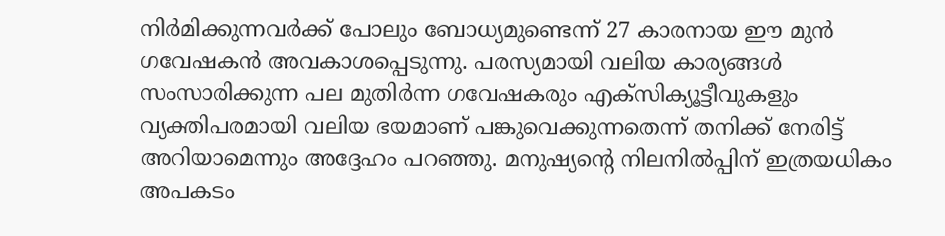നിർമിക്കുന്നവർക്ക് പോലും ബോധ്യമുണ്ടെന്ന് 27 കാരനായ ഈ മുൻ ഗവേഷകൻ അവകാശപ്പെടുന്നു. പരസ്യമായി വലിയ കാര്യങ്ങൾ സംസാരിക്കുന്ന പല മുതിർന്ന ഗവേഷകരും എക്സിക്യൂട്ടീവുകളും വ്യക്തിപരമായി വലിയ ഭയമാണ് പങ്കുവെക്കുന്നതെന്ന് തനിക്ക് നേരിട്ട് അറിയാമെന്നും അദ്ദേഹം പറഞ്ഞു. മനുഷ്യന്റെ നിലനിൽപ്പിന് ഇത്രയധികം അപകടം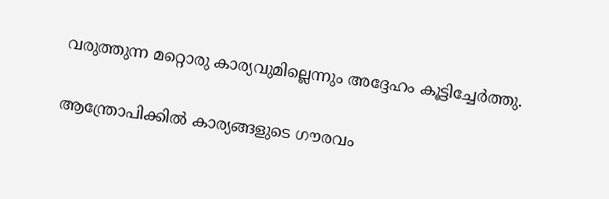വരുത്തുന്ന മറ്റൊരു കാര്യവുമില്ലെന്നും അദ്ദേഹം കൂട്ടിച്ചേർത്തു.

ആന്ത്രോപിക്കിൽ കാര്യങ്ങളുടെ ഗൗരവം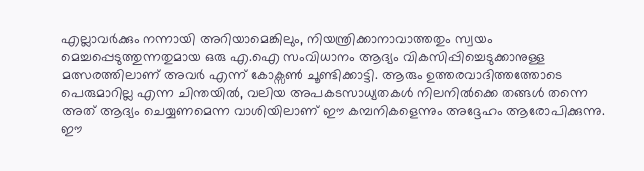എല്ലാവർക്കും നന്നായി അറിയാമെങ്കിലും, നിയന്ത്രിക്കാനാവാത്തതും സ്വയം മെച്ചപ്പെടുത്തുന്നതുമായ ഒരു എ.ഐ സംവിധാനം ആദ്യം വികസിപ്പിച്ചെടുക്കാനുള്ള മത്സരത്തിലാണ് അവർ എന്ന് കോക്സൺ ചൂണ്ടിക്കാട്ടി. ആരും ഉത്തരവാദിത്തത്തോടെ പെരുമാറില്ല എന്ന ചിന്തയിൽ, വലിയ അപകടസാധ്യതകൾ നിലനിൽക്കെ തങ്ങൾ തന്നെ അത് ആദ്യം ചെയ്യണമെന്ന വാശിയിലാണ് ഈ കമ്പനികളെന്നും അദ്ദേഹം ആരോപിക്കുന്നു. ഈ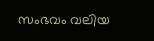സംഭവം വലിയ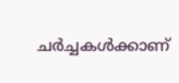ചർച്ചകൾക്കാണ്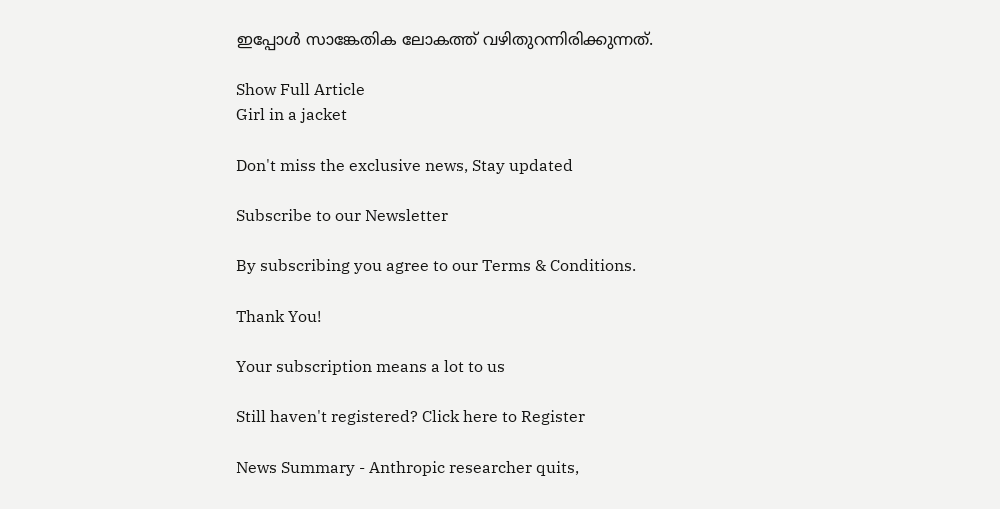ഇപ്പോൾ സാങ്കേതിക ലോകത്ത് വഴിതുറന്നിരിക്കുന്നത്.

Show Full Article
Girl in a jacket

Don't miss the exclusive news, Stay updated

Subscribe to our Newsletter

By subscribing you agree to our Terms & Conditions.

Thank You!

Your subscription means a lot to us

Still haven't registered? Click here to Register

News Summary - Anthropic researcher quits,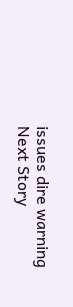issues dire warning
Next Story